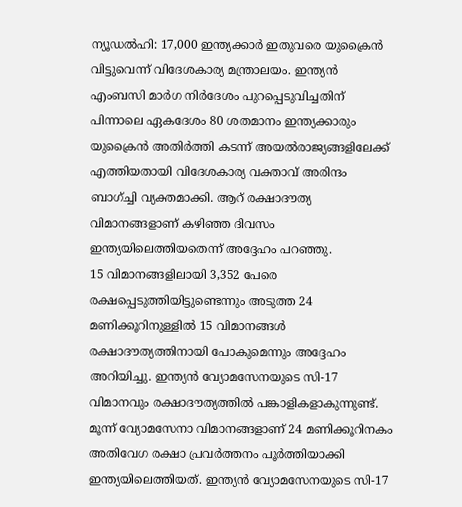ന്യൂഡൽഹി: 17,000 ഇന്ത്യക്കാർ ഇതുവരെ യുക്രൈൻ വിട്ടുവെന്ന് വിദേശകാര്യ മന്ത്രാലയം. ഇന്ത്യൻ എംബസി മാർഗ നിർദേശം പുറപ്പെടുവിച്ചതിന് പിന്നാലെ ഏകദേശം 80 ശതമാനം ഇന്ത്യക്കാരും യുക്രൈൻ അതിർത്തി കടന്ന് അയൽരാജ്യങ്ങളിലേക്ക് എത്തിയതായി വിദേശകാര്യ വക്താവ് അരിന്ദം ബാഗ്ച്ചി വ്യക്തമാക്കി. ആറ് രക്ഷാദൗത്യ വിമാനങ്ങളാണ് കഴിഞ്ഞ ദിവസം ഇന്ത്യയിലെത്തിയതെന്ന് അദ്ദേഹം പറഞ്ഞു.
15 വിമാനങ്ങളിലായി 3,352 പേരെ രക്ഷപ്പെടുത്തിയിട്ടുണ്ടെന്നും അടുത്ത 24 മണിക്കൂറിനുള്ളിൽ 15 വിമാനങ്ങൾ രക്ഷാദൗത്യത്തിനായി പോകുമെന്നും അദ്ദേഹം അറിയിച്ചു. ഇന്ത്യൻ വ്യോമസേനയുടെ സി-17 വിമാനവും രക്ഷാദൗത്യത്തിൽ പങ്കാളികളാകുന്നുണ്ട്.
മൂന്ന് വ്യോമസേനാ വിമാനങ്ങളാണ് 24 മണിക്കൂറിനകം അതിവേഗ രക്ഷാ പ്രവർത്തനം പൂർത്തിയാക്കി ഇന്ത്യയിലെത്തിയത്. ഇന്ത്യൻ വ്യോമസേനയുടെ സി-17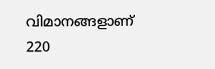വിമാനങ്ങളാണ് 220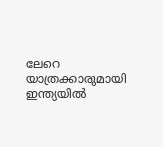ലേറെ യാത്രക്കാരുമായി ഇന്ത്യയിൽ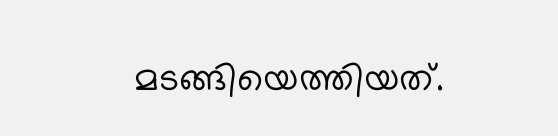മടങ്ങിയെത്തിയത്.